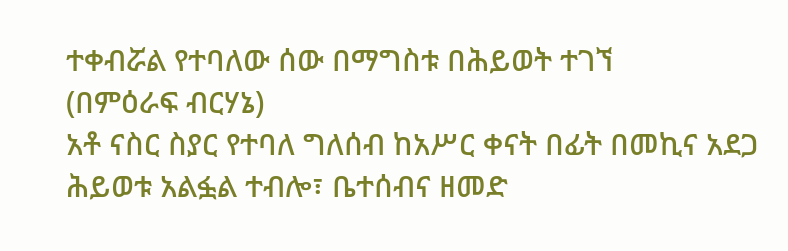ተቀብሯል የተባለው ሰው በማግስቱ በሕይወት ተገኘ
(በምዕራፍ ብርሃኔ)
አቶ ናስር ስያር የተባለ ግለሰብ ከአሥር ቀናት በፊት በመኪና አደጋ ሕይወቱ አልፏል ተብሎ፣ ቤተሰብና ዘመድ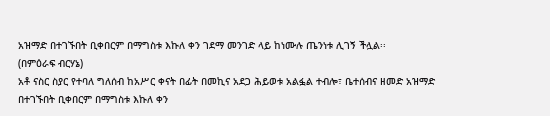አዝማድ በተገኙበት ቢቀበርም በማግስቱ እኩለ ቀን ገደማ መንገድ ላይ ከነሙሉ ጤንነቱ ሊገኝ ችሏል፡፡
(በምዕራፍ ብርሃኔ)
አቶ ናስር ስያር የተባለ ግለሰብ ከአሥር ቀናት በፊት በመኪና አደጋ ሕይወቱ አልፏል ተብሎ፣ ቤተሰብና ዘመድ አዝማድ በተገኙበት ቢቀበርም በማግስቱ እኩለ ቀን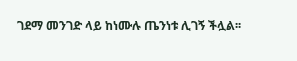ገደማ መንገድ ላይ ከነሙሉ ጤንነቱ ሊገኝ ችሏል፡፡